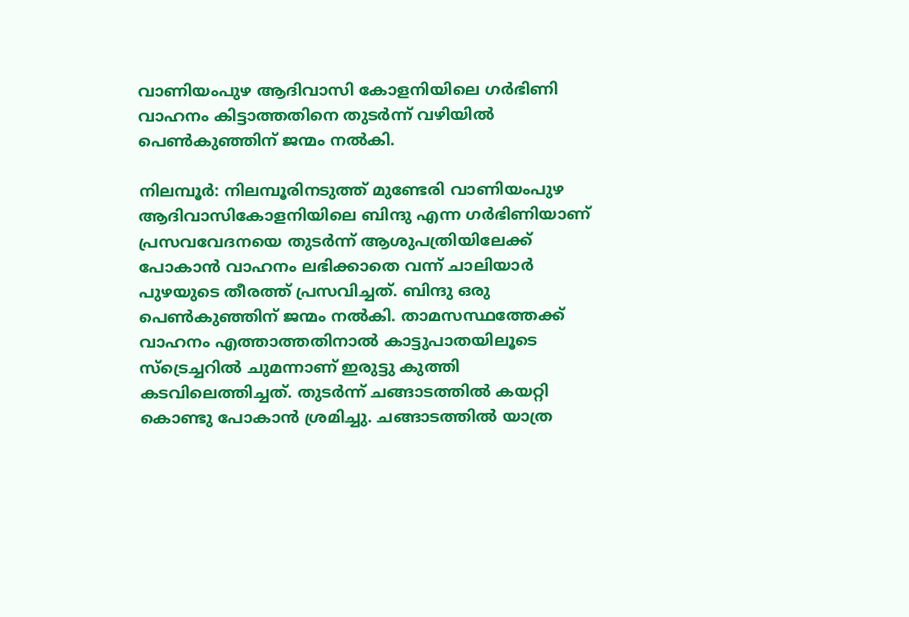വാണിയംപുഴ ആദിവാസി കോളനിയിലെ ഗര്‍ഭിണി വാഹനം കിട്ടാത്തതിനെ തുടര്‍ന്ന് വഴിയില്‍ പെണ്‍കുഞ്ഞിന് ജന്മം നല്‍കി.

നിലമ്പൂര്‍: നിലമ്പൂരിനടുത്ത് മുണ്ടേരി വാണിയംപുഴ ആദിവാസികോളനിയിലെ ബിന്ദു എന്ന ഗര്‍ഭിണിയാണ് പ്രസവവേദനയെ തുടര്‍ന്ന് ആശുപത്രിയിലേക്ക് പോകാന്‍ വാഹനം ലഭിക്കാതെ വന്ന് ചാലിയാര്‍ പുഴയുടെ തീരത്ത്‌ പ്രസവിച്ചത്. ബിന്ദു ഒരു പെണ്‍കുഞ്ഞിന് ജന്മം നല്‍കി. താമസസ്ഥത്തേക്ക് വാഹനം എത്താത്തതിനാല്‍ കാട്ടുപാതയിലൂടെ സ്‌ട്രെച്ചറില്‍ ചുമന്നാണ് ഇരുട്ടു കുത്തി കടവിലെത്തിച്ചത്. തുടര്‍ന്ന് ചങ്ങാടത്തില്‍ കയറ്റി കൊണ്ടു പോകാന്‍ ശ്രമിച്ചു. ചങ്ങാടത്തില്‍ യാത്ര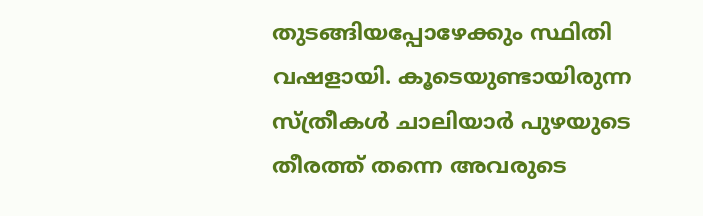തുടങ്ങിയപ്പോഴേക്കും സ്ഥിതി വഷളായി. കൂടെയുണ്ടായിരുന്ന സ്ത്രീകള്‍ ചാലിയാര്‍ പുഴയുടെ തീരത്ത് തന്നെ അവരുടെ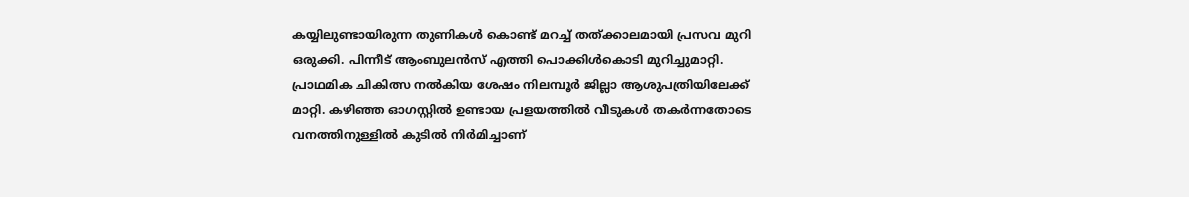കയ്യിലുണ്ടായിരുന്ന തുണികള്‍ കൊണ്ട് മറച്ച് തത്ക്കാലമായി പ്രസവ മുറി ഒരുക്കി. പിന്നീട് ആംബുലന്‍സ് എത്തി പൊക്കിള്‍കൊടി മുറിച്ചുമാറ്റി. പ്രാഥമിക ചികിത്സ നല്‍കിയ ശേഷം നിലമ്പൂര്‍ ജില്ലാ ആശുപത്രിയിലേക്ക് മാറ്റി. കഴിഞ്ഞ ഓഗസ്റ്റില്‍ ഉണ്ടായ പ്രളയത്തില്‍ വീടുകള്‍ തകര്‍ന്നതോടെ വനത്തിനുള്ളില്‍ കുടില്‍ നിര്‍മിച്ചാണ്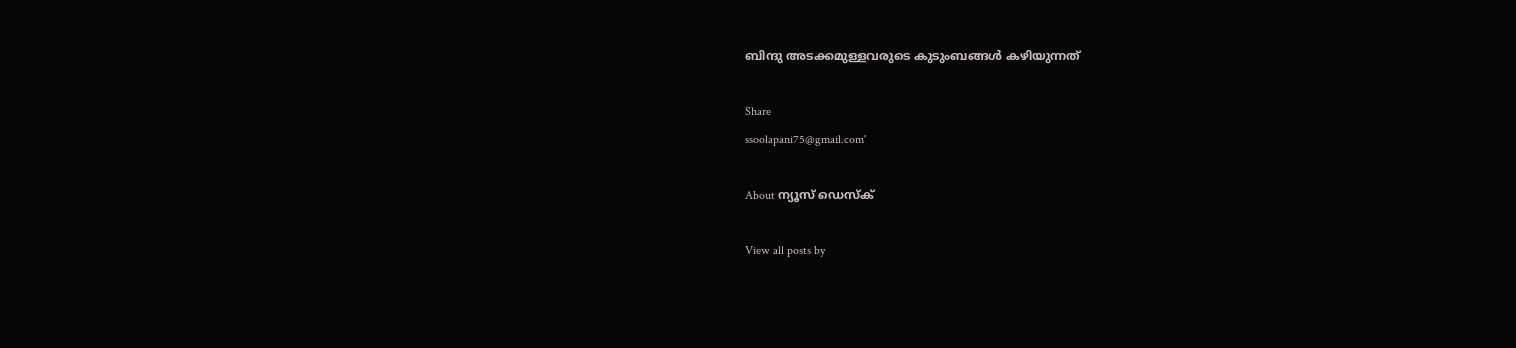ബിന്ദു അടക്കമുള്ളവരുടെ കുടുംബങ്ങള്‍ കഴിയുന്നത്

Share
ssoolapani75@gmail.com'

About ന്യൂസ് ഡെസ്ക്

View all posts by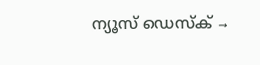ന്യൂസ് ഡെസ്ക് →